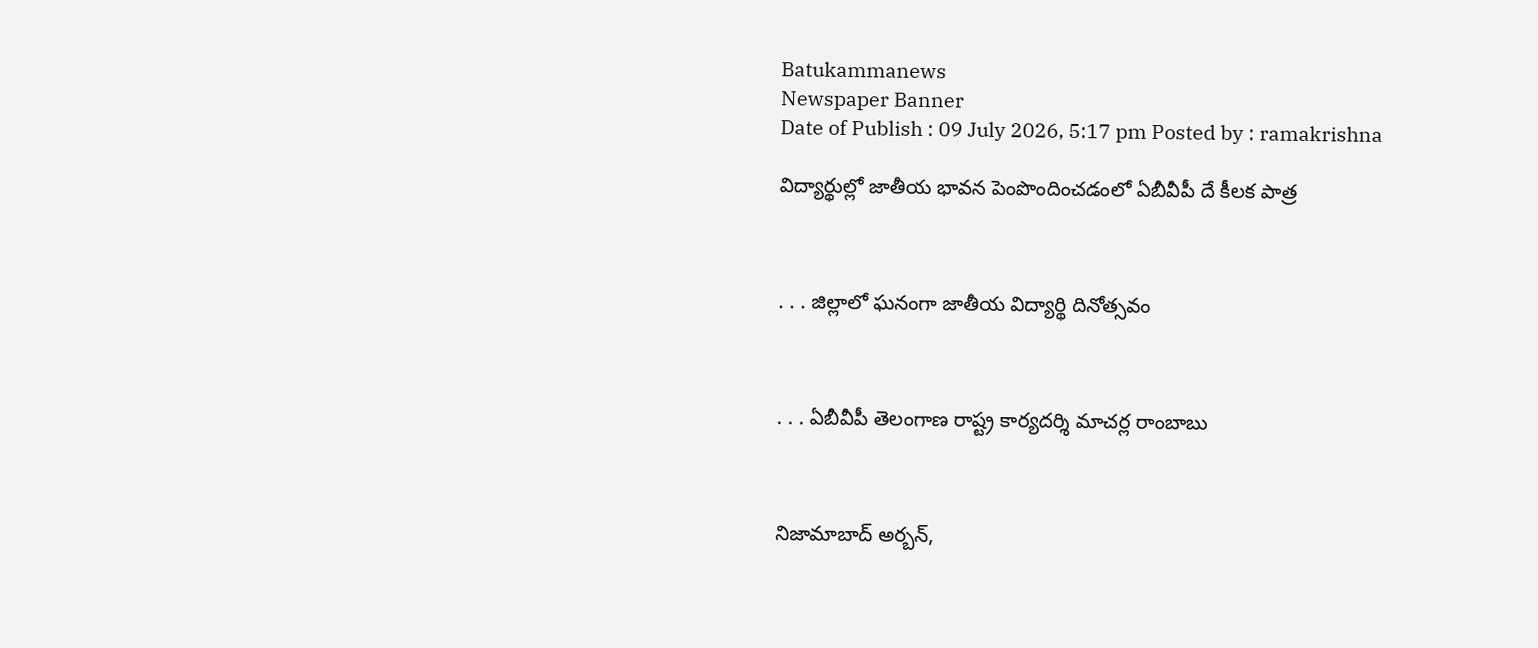Batukammanews
Newspaper Banner
Date of Publish : 09 July 2026, 5:17 pm Posted by : ramakrishna

విద్యార్థుల్లో జాతీయ భావన పెంపొందించడంలో ఏబీవీపీ దే కీలక పాత్ర



. . . జిల్లాలో ఘనంగా జాతీయ విద్యార్థి దినోత్సవం



. . . ఏబీవీపీ తెలంగాణ రాష్ట్ర కార్యదర్శి మాచర్ల రాంబాబు



నిజామాబాద్ అర్బన్,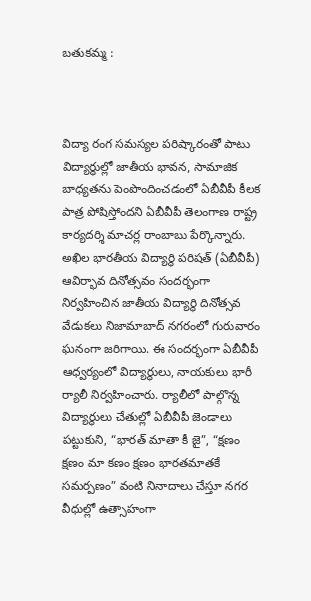బతుకమ్మ :



విద్యా రంగ సమస్యల పరిష్కారంతో పాటు విద్యార్థుల్లో జాతీయ భావన, సామాజిక బాధ్యతను పెంపొందించడంలో ఏబీవీపీ కీలక పాత్ర పోషిస్తోందని ఏబీవీపీ తెలంగాణ రాష్ట్ర కార్యదర్శి మాచర్ల రాంబాబు పేర్కొన్నారు. అఖిల భారతీయ విద్యార్థి పరిషత్ (ఏబీవీపీ) ఆవిర్భావ దినోత్సవం సందర్భంగా నిర్వహించిన జాతీయ విద్యార్థి దినోత్సవ వేడుకలు నిజామాబాద్ నగరంలో గురువారం ఘనంగా జరిగాయి. ఈ సందర్భంగా ఏబీవీపీ ఆధ్వర్యంలో విద్యార్థులు, నాయకులు భారీ ర్యాలీ నిర్వహించారు. ర్యాలీలో పాల్గొన్న విద్యార్థులు చేతుల్లో ఏబీవీపీ జెండాలు పట్టుకుని, “భారత్ మాతా కీ జై”, “క్షణం క్షణం మా కణం క్షణం భారతమాతకే సమర్పణం” వంటి నినాదాలు చేస్తూ నగర వీధుల్లో ఉత్సాహంగా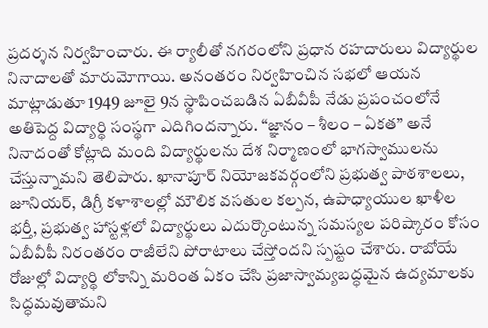ప్రదర్శన నిర్వహించారు. ఈ ర్యాలీతో నగరంలోని ప్రధాన రహదారులు విద్యార్థుల నినాదాలతో మారుమోగాయి. అనంతరం నిర్వహించిన సభలో ఆయన మాట్లాడుతూ 1949 జూలై 9న స్థాపించబడిన ఏబీవీపీ నేడు ప్రపంచంలోనే అతిపెద్ద విద్యార్థి సంస్థగా ఎదిగిందన్నారు. “జ్ఞానం – శీలం – ఏకత” అనే నినాదంతో కోట్లాది మంది విద్యార్థులను దేశ నిర్మాణంలో భాగస్వాములను చేస్తున్నామని తెలిపారు. ఖానాపూర్ నియోజకవర్గంలోని ప్రభుత్వ పాఠశాలలు, జూనియర్, డిగ్రీ కళాశాలల్లో మౌలిక వసతుల కల్పన, ఉపాధ్యాయుల ఖాళీల భర్తీ, ప్రభుత్వ హాస్టళ్లలో విద్యార్థులు ఎదుర్కొంటున్న సమస్యల పరిష్కారం కోసం ఏబీవీపీ నిరంతరం రాజీలేని పోరాటాలు చేస్తోందని స్పష్టం చేశారు. రాబోయే రోజుల్లో విద్యార్థి లోకాన్ని మరింత ఏకం చేసి ప్రజాస్వామ్యబద్ధమైన ఉద్యమాలకు సిద్ధమవుతామని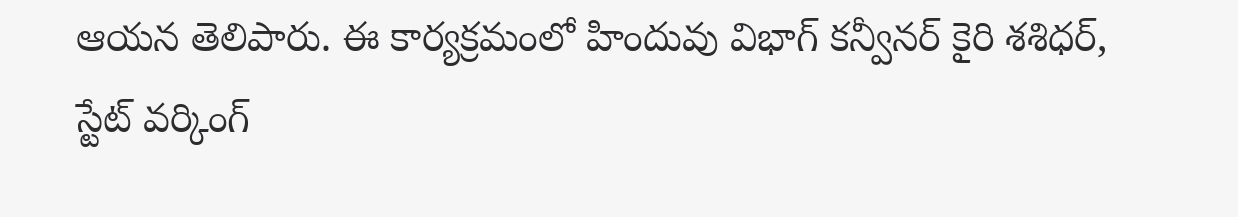ఆయన తెలిపారు. ఈ కార్యక్రమంలో హిందువు విభాగ్ కన్వీనర్ కైరి శశిధర్, స్టేట్ వర్కింగ్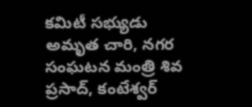కమిటీ సభ్యుడు అమృత చారి, నగర సంఘటన మంత్రి శివ ప్రసాద్, కంటేశ్వర్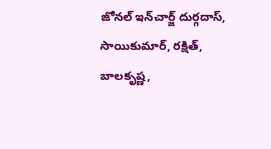జోనల్ ఇన్‌చార్జ్ దుర్గదాస్, సాయికుమార్, రక్షిత్, బాలకృష్ణ,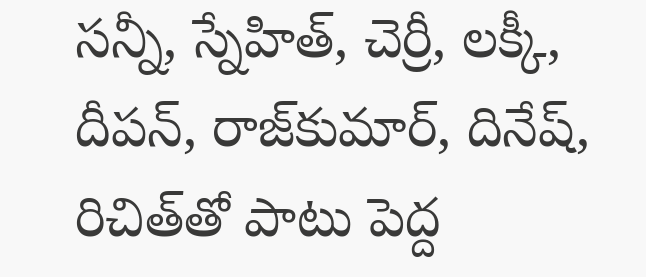సన్నీ, స్నేహిత్, చెర్రీ, లక్కీ, దీపన్, రాజ్‌కుమార్, దినేష్, రిచిత్‌తో పాటు పెద్ద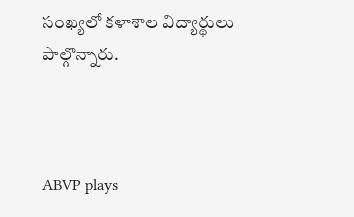సంఖ్యలో కళాశాల విద్యార్థులు పాల్గొన్నారు.



ABVP plays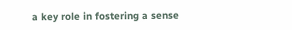a key role in fostering a sense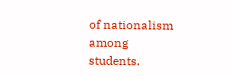of nationalism among students.